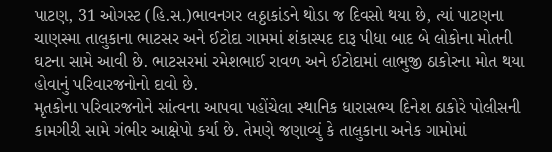પાટણ, 31 ઓગસ્ટ (હિ.સ.)ભાવનગર લઠ્ઠાકાંડને થોડા જ દિવસો થયા છે, ત્યાં પાટણના ચાણસ્મા તાલુકાના ભાટસર અને ઈટોદા ગામમાં શંકાસ્પદ દારૂ પીધા બાદ બે લોકોના મોતની ઘટના સામે આવી છે. ભાટસરમાં રમેશભાઈ રાવળ અને ઈટોદામાં લાભુજી ઠાકોરના મોત થયા હોવાનું પરિવારજનોનો દાવો છે.
મૃતકોના પરિવારજનોને સાંત્વના આપવા પહોંચેલા સ્થાનિક ધારાસભ્ય દિનેશ ઠાકોરે પોલીસની કામગીરી સામે ગંભીર આક્ષેપો કર્યા છે. તેમણે જણાવ્યું કે તાલુકાના અનેક ગામોમાં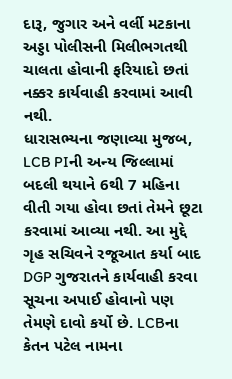દારૂ, જુગાર અને વર્લી મટકાના અડ્ડા પોલીસની મિલીભગતથી ચાલતા હોવાની ફરિયાદો છતાં નક્કર કાર્યવાહી કરવામાં આવી નથી.
ધારાસભ્યના જણાવ્યા મુજબ, LCB PIની અન્ય જિલ્લામાં બદલી થયાને 6થી 7 મહિના વીતી ગયા હોવા છતાં તેમને છૂટા કરવામાં આવ્યા નથી. આ મુદ્દે ગૃહ સચિવને રજૂઆત કર્યા બાદ DGP ગુજરાતને કાર્યવાહી કરવા સૂચના અપાઈ હોવાનો પણ તેમણે દાવો કર્યો છે. LCBના કેતન પટેલ નામના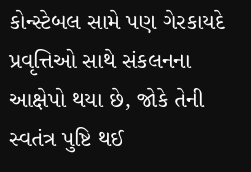કોન્સ્ટેબલ સામે પણ ગેરકાયદે પ્રવૃત્તિઓ સાથે સંકલનના આક્ષેપો થયા છે, જોકે તેની સ્વતંત્ર પુષ્ટિ થઈ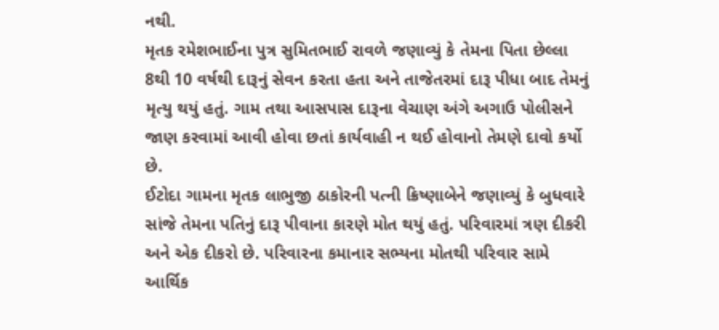નથી.
મૃતક રમેશભાઈના પુત્ર સુમિતભાઈ રાવળે જણાવ્યું કે તેમના પિતા છેલ્લા 8થી 10 વર્ષથી દારૂનું સેવન કરતા હતા અને તાજેતરમાં દારૂ પીધા બાદ તેમનું મૃત્યુ થયું હતું. ગામ તથા આસપાસ દારૂના વેચાણ અંગે અગાઉ પોલીસને જાણ કરવામાં આવી હોવા છતાં કાર્યવાહી ન થઈ હોવાનો તેમણે દાવો કર્યો છે.
ઈટોદા ગામના મૃતક લાભુજી ઠાકોરની પત્ની ક્રિષ્ણાબેને જણાવ્યું કે બુધવારે સાંજે તેમના પતિનું દારૂ પીવાના કારણે મોત થયું હતું. પરિવારમાં ત્રણ દીકરી અને એક દીકરો છે. પરિવારના કમાનાર સભ્યના મોતથી પરિવાર સામે આર્થિક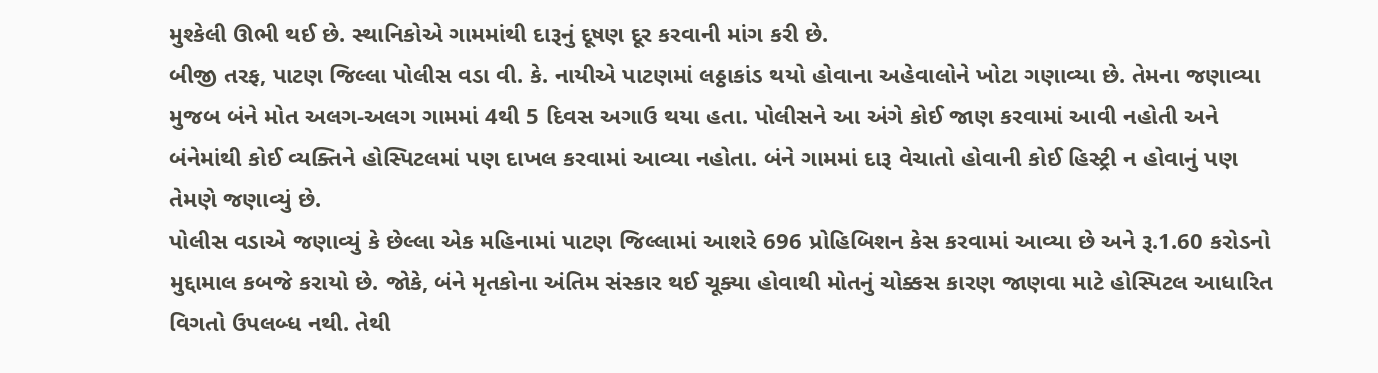મુશ્કેલી ઊભી થઈ છે. સ્થાનિકોએ ગામમાંથી દારૂનું દૂષણ દૂર કરવાની માંગ કરી છે.
બીજી તરફ, પાટણ જિલ્લા પોલીસ વડા વી. કે. નાયીએ પાટણમાં લઠ્ઠાકાંડ થયો હોવાના અહેવાલોને ખોટા ગણાવ્યા છે. તેમના જણાવ્યા મુજબ બંને મોત અલગ-અલગ ગામમાં 4થી 5 દિવસ અગાઉ થયા હતા. પોલીસને આ અંગે કોઈ જાણ કરવામાં આવી નહોતી અને બંનેમાંથી કોઈ વ્યક્તિને હોસ્પિટલમાં પણ દાખલ કરવામાં આવ્યા નહોતા. બંને ગામમાં દારૂ વેચાતો હોવાની કોઈ હિસ્ટ્રી ન હોવાનું પણ તેમણે જણાવ્યું છે.
પોલીસ વડાએ જણાવ્યું કે છેલ્લા એક મહિનામાં પાટણ જિલ્લામાં આશરે 696 પ્રોહિબિશન કેસ કરવામાં આવ્યા છે અને રૂ.1.60 કરોડનો મુદ્દામાલ કબજે કરાયો છે. જોકે, બંને મૃતકોના અંતિમ સંસ્કાર થઈ ચૂક્યા હોવાથી મોતનું ચોક્કસ કારણ જાણવા માટે હોસ્પિટલ આધારિત વિગતો ઉપલબ્ધ નથી. તેથી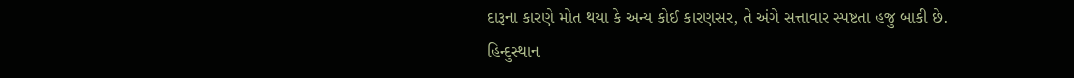દારૂના કારણે મોત થયા કે અન્ય કોઈ કારણસર, તે અંગે સત્તાવાર સ્પષ્ટતા હજુ બાકી છે.
હિન્દુસ્થાન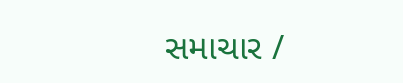સમાચાર /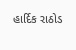હાર્દિક રાઠોડ